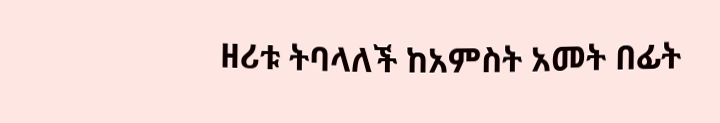ዘሪቱ ትባላለች ከአምስት አመት በፊት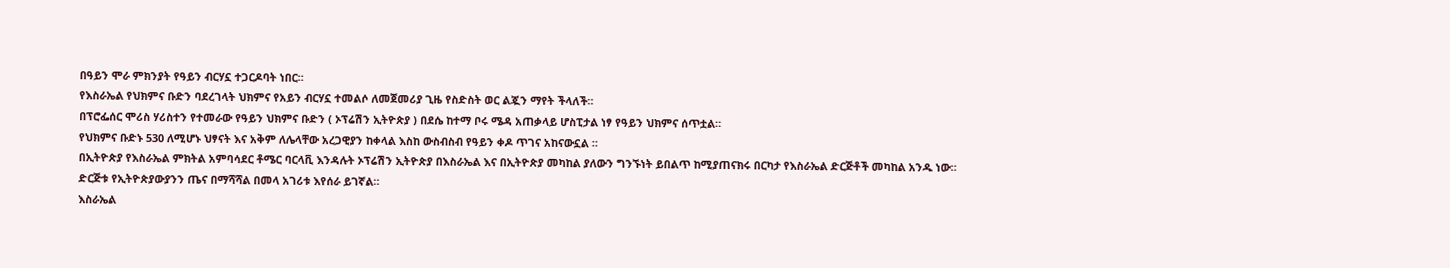በዓይን ሞራ ምክንያት የዓይን ብርሃኗ ተጋርዶባት ነበር።
የእስራኤል የህክምና ቡድን ባደረገላት ህክምና የአይን ብርሃኗ ተመልሶ ለመጀመሪያ ጊዜ የስድስት ወር ልጇን ማየት ችላለች።
በፕሮፌሰር ሞሪስ ሃሪስተን የተመራው የዓይን ህክምና ቡድን ( ኦፕሬሽን ኢትዮጵያ ) በደሴ ከተማ ቦሩ ሜዳ አጠቃላይ ሆስፒታል ነፃ የዓይን ህክምና ሰጥቷል።
የህክምና ቡድኑ 530 ለሚሆኑ ህፃናት እና አቅም ለሌላቸው አረጋዊያን ከቀላል እስከ ውስብስብ የዓይን ቀዶ ጥገና አከናውኗል ።
በኢትዮጵያ የእስራኤል ምክትል አምባሳደር ቶሜር ባርላቪ እንዳሉት ኦፕሬሽን ኢትዮጵያ በእስራኤል እና በኢትዮጵያ መካከል ያለውን ግንኙነት ይበልጥ ከሚያጠናክሩ በርካታ የእስራኤል ድርጅቶች መካከል አንዱ ነው።
ድርጅቱ የኢትዮጵያውያንን ጤና በማሻሻል በመላ አገሪቱ እየሰራ ይገኛል።
እስራኤል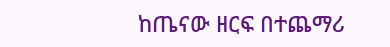ከጤናው ዘርፍ በተጨማሪ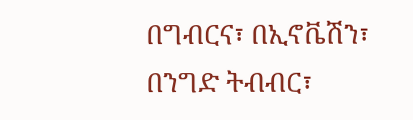በግብርና፣ በኢኖቬሽን፣ በንግድ ትብብር፣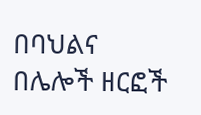በባህልና በሌሎች ዘርፎች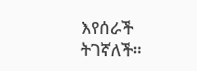እየሰራች ትገኛለች።